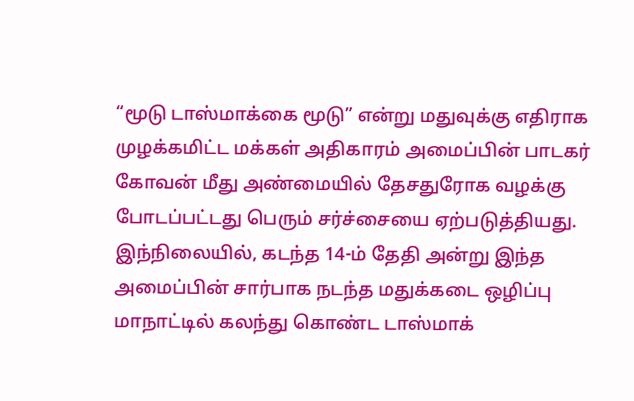“மூடு டாஸ்மாக்கை மூடு” என்று மதுவுக்கு எதிராக முழக்கமிட்ட மக்கள் அதிகாரம் அமைப்பின் பாடகர் கோவன் மீது அண்மையில் தேசதுரோக வழக்கு போடப்பட்டது பெரும் சர்ச்சையை ஏற்படுத்தியது.
இந்நிலையில், கடந்த 14-ம் தேதி அன்று இந்த அமைப்பின் சார்பாக நடந்த மதுக்கடை ஒழிப்பு மாநாட்டில் கலந்து கொண்ட டாஸ்மாக்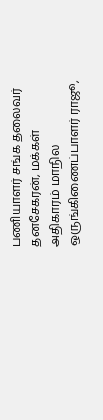பணியாளர் சங்க தலைவர் தனசேகரன், மக்கள் அதிகாரம் மாநில ஒருங்கிணைப்பாளர் ராஜூ,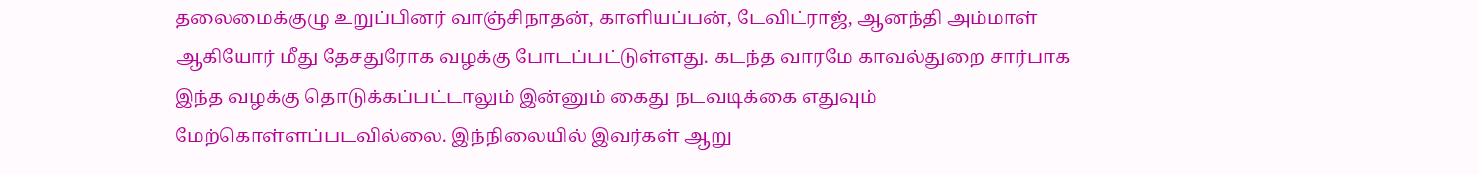தலைமைக்குழு உறுப்பினர் வாஞ்சிநாதன், காளியப்பன், டேவிட்ராஜ், ஆனந்தி அம்மாள் ஆகியோர் மீது தேசதுரோக வழக்கு போடப்பட்டுள்ளது. கடந்த வாரமே காவல்துறை சார்பாக இந்த வழக்கு தொடுக்கப்பட்டாலும் இன்னும் கைது நடவடிக்கை எதுவும் மேற்கொள்ளப்படவில்லை. இந்நிலையில் இவர்கள் ஆறு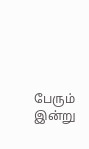பேரும் இன்று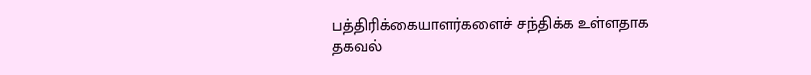பத்திரிக்கையாளர்களைச் சந்திக்க உள்ளதாக தகவல்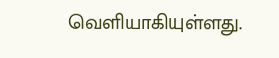வெளியாகியுள்ளது.